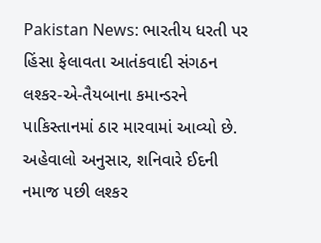Pakistan News: ભારતીય ધરતી પર હિંસા ફેલાવતા આતંકવાદી સંગઠન લશ્કર-એ-તૈયબાના કમાન્ડરને પાકિસ્તાનમાં ઠાર મારવામાં આવ્યો છે. અહેવાલો અનુસાર, શનિવારે ઈદની નમાજ પછી લશ્કર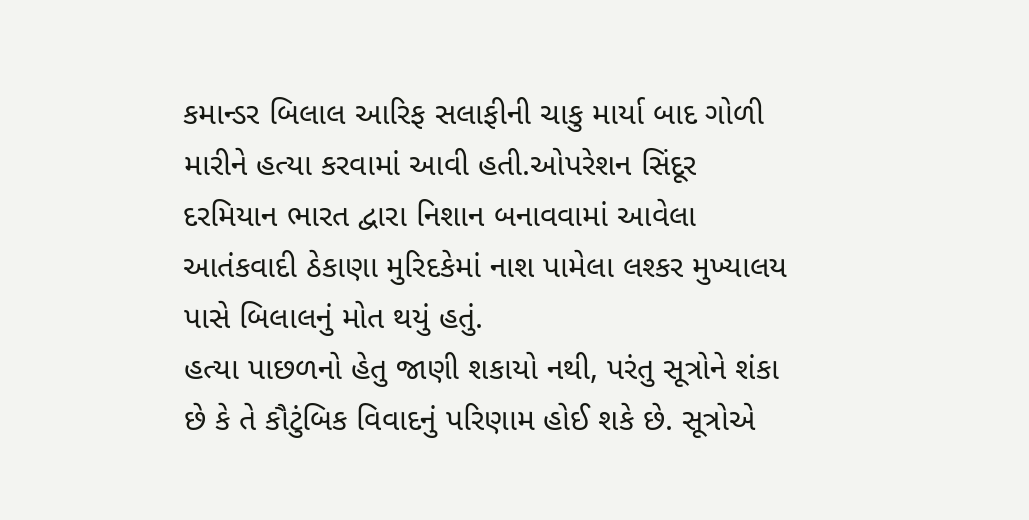કમાન્ડર બિલાલ આરિફ સલાફીની ચાકુ માર્યા બાદ ગોળી મારીને હત્યા કરવામાં આવી હતી.ઓપરેશન સિંદૂર દરમિયાન ભારત દ્વારા નિશાન બનાવવામાં આવેલા આતંકવાદી ઠેકાણા મુરિદકેમાં નાશ પામેલા લશ્કર મુખ્યાલય પાસે બિલાલનું મોત થયું હતું.
હત્યા પાછળનો હેતુ જાણી શકાયો નથી, પરંતુ સૂત્રોને શંકા છે કે તે કૌટુંબિક વિવાદનું પરિણામ હોઈ શકે છે. સૂત્રોએ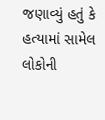જણાવ્યું હતું કે હત્યામાં સામેલ લોકોની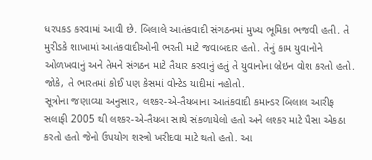ધરપકડ કરવામાં આવી છે. બિલાલે આતંકવાદી સંગઠનમાં મુખ્ય ભૂમિકા ભજવી હતી. તે મુરીડકે શાખામાં આતંકવાદીઓની ભરતી માટે જવાબદાર હતો. તેનું કામ યુવાનોને ઓળખવાનું અને તેમને સંગઠન માટે તૈયાર કરવાનું હતું તે યુવાનોના બ્રેઇન વોશ કરતો હતો. જોકે, તે ભારતમાં કોઈ પણ કેસમાં વોન્ટેડ યાદીમાં નહોતો.
સૂત્રોના જણાવ્યા અનુસાર, લશ્કર-એ-તૈયબાના આતંકવાદી કમાન્ડર બિલાલ આરીફ સલાફી 2005 થી લશ્કર-એ-તૈયબા સાથે સંકળાયેલો હતો અને લશ્કર માટે પૈસા એકઠા કરતો હતો જેનો ઉપયોગ શસ્ત્રો ખરીદવા માટે થતો હતો. આ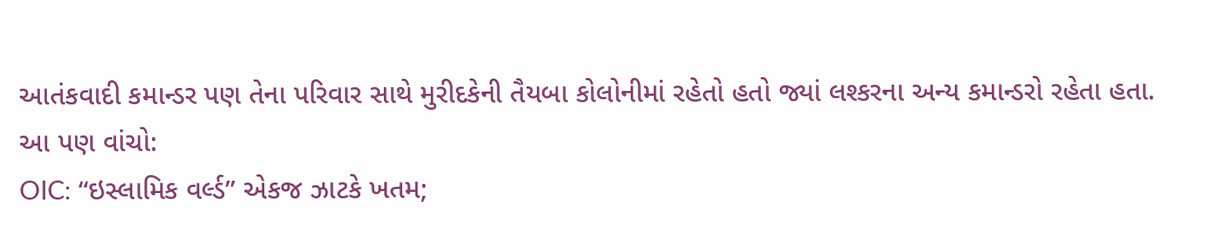આતંકવાદી કમાન્ડર પણ તેના પરિવાર સાથે મુરીદકેની તૈયબા કોલોનીમાં રહેતો હતો જ્યાં લશ્કરના અન્ય કમાન્ડરો રહેતા હતા.
આ પણ વાંચો:
OIC: “ઇસ્લામિક વર્લ્ડ” એકજ ઝાટકે ખતમ;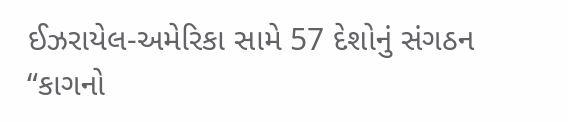ઈઝરાયેલ-અમેરિકા સામે 57 દેશોનું સંગઠન “કાગનો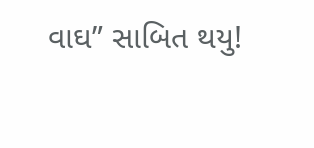વાઘ” સાબિત થયુ!